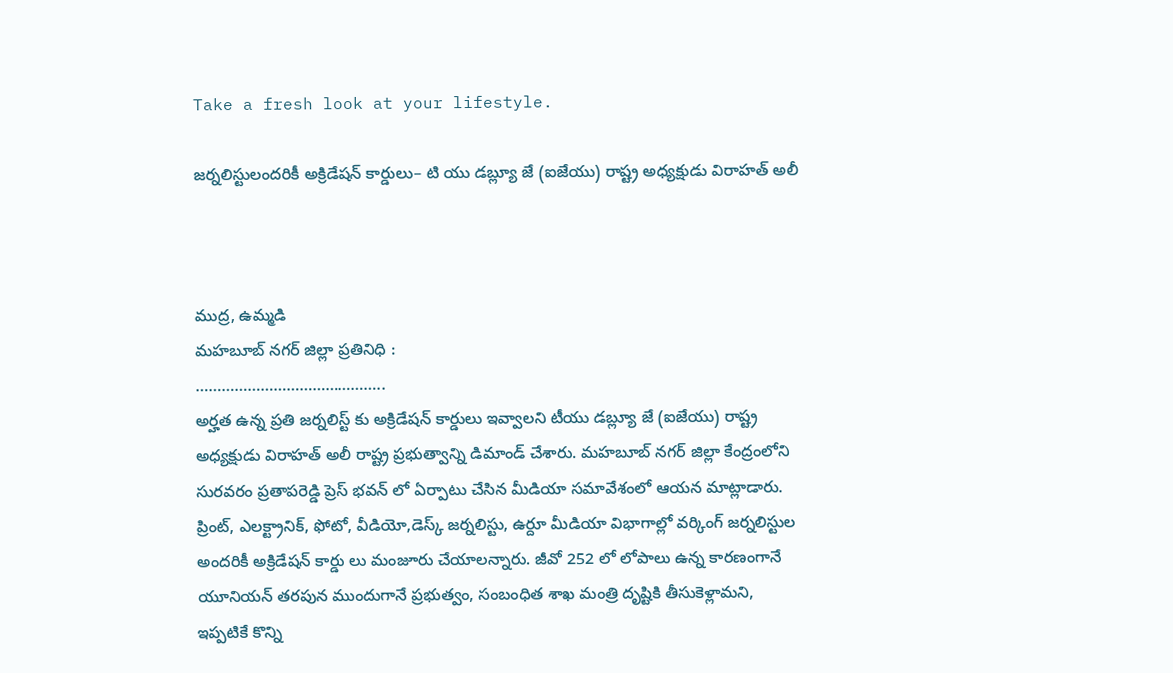Take a fresh look at your lifestyle.

జర్నలిస్టులందరికీ అక్రిడేషన్ కార్డులు– టి యు డబ్ల్యూ జే (ఐజేయు) రాష్ట్ర అధ్యక్షుడు విరాహత్ అలీ



ముద్ర, ఉమ్మడి
మహబూబ్ నగర్ జిల్లా ప్రతినిధి :
……………………………………..
అర్హత ఉన్న ప్రతి జర్నలిస్ట్ కు అక్రిడేషన్ కార్డులు ఇవ్వాలని టీయు డబ్ల్యూ జే (ఐజేయు) రాష్ట్ర అధ్యక్షుడు విరాహత్ అలీ రాష్ట్ర ప్రభుత్వాన్ని డిమాండ్ చేశారు. మహబూబ్ నగర్ జిల్లా కేంద్రంలోని సురవరం ప్రతాపరెడ్డి ప్రెస్ భవన్ లో ఏర్పాటు చేసిన మీడియా సమావేశంలో ఆయన మాట్లాడారు. ప్రింట్, ఎలక్ట్రానిక్, ఫోటో, వీడియో,డెస్క్ జర్నలిస్టు, ఉర్దూ మీడియా విభాగాల్లో వర్కింగ్ జర్నలిస్టుల అందరికీ అక్రిడేషన్ కార్డు లు మంజూరు చేయాలన్నారు. జీవో 252 లో లోపాలు ఉన్న కారణంగానే యూనియన్ తరపున ముందుగానే ప్రభుత్వం, సంబంధిత శాఖ మంత్రి దృష్టికి తీసుకెళ్లామని, ఇప్పటికే కొన్ని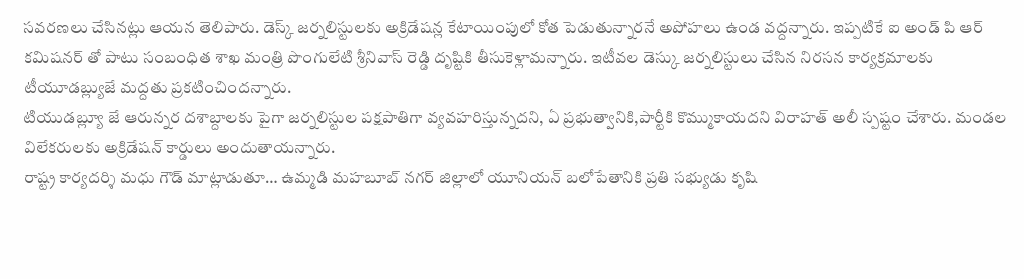సవరణలు చేసినట్లు ఆయన తెలిపారు. డెస్క్ జర్నలిస్టులకు అక్రిడేషన్ల కేటాయింపులో కోత పెడుతున్నారనే అపోహలు ఉండ వద్దన్నారు. ఇప్పటికే ఐ అండ్ పి ఆర్ కమిషనర్ తో పాటు సంబంధిత శాఖ మంత్రి పొంగులేటి శ్రీనివాస్ రెడ్డి దృష్టికి తీసుకెళ్లామన్నారు. ఇటీవల డెస్కు జర్నలిస్టులు చేసిన నిరసన కార్యక్రమాలకు టీయూడబ్ల్యుజే మద్దతు ప్రకటించిందన్నారు.
టియుడబ్ల్యూ జే ఆరున్నర దశాబ్దాలకు పైగా జర్నలిస్టుల పక్షపాతిగా వ్యవహరిస్తున్నదని, ఏ ప్రభుత్వానికి,పార్టీకి కొమ్ముకాయదని విరాహత్ అలీ స్పష్టం చేశారు. మండల విలేకరులకు అక్రిడేషన్ కార్డులు అందుతాయన్నారు.
రాష్ట్ర కార్యదర్శి మధు గౌడ్ మాట్లాడుతూ… ఉమ్మడి మహబూబ్ నగర్ జిల్లాలో యూనియన్ బలోపేతానికి ప్రతి సభ్యుడు కృషి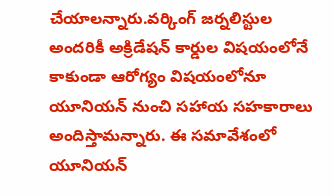చేయాలన్నారు.వర్కింగ్ జర్నలిస్టుల అందరికీ అక్రిడేషన్ కార్డుల విషయంలోనే కాకుండా ఆరోగ్యం విషయంలోనూ యూనియన్ నుంచి సహాయ సహకారాలు అందిస్తామన్నారు. ఈ సమావేశంలో యూనియన్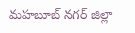మహబూబ్ నగర్ జిల్లా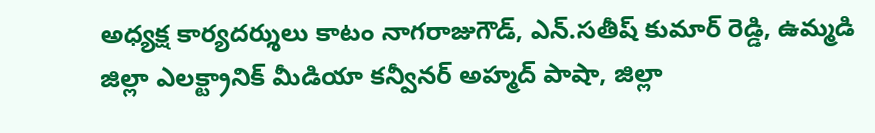అధ్యక్ష కార్యదర్శులు కాటం నాగరాజుగౌడ్, ఎన్.సతీష్ కుమార్ రెడ్డి, ఉమ్మడి జిల్లా ఎలక్ట్రానిక్ మీడియా కన్వీనర్ అహ్మద్ పాషా, జిల్లా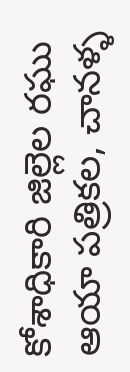కోశాధికారి జిల్లెల రఘు ఆయా పత్రికల, చానళ్ళ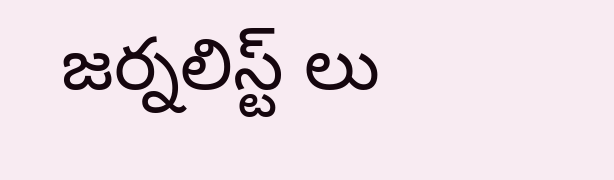జర్నలిస్ట్ లు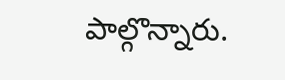పాల్గొన్నారు.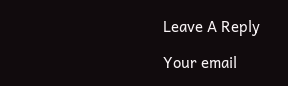Leave A Reply

Your email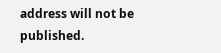address will not be published.